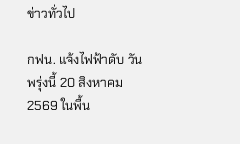ข่าวทั่วไป

กฟน. แจ้งไฟฟ้าดับ วันพรุ่งนี้ 20 สิงหาคม 2569 ในพื้น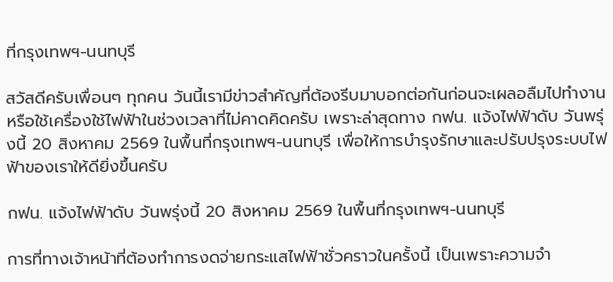ที่กรุงเทพฯ-นนทบุรี

สวัสดีครับเพื่อนๆ ทุกคน วันนี้เรามีข่าวสำคัญที่ต้องรีบมาบอกต่อกันก่อนจะเผลอลืมไปทำงานหรือใช้เครื่องใช้ไฟฟ้าในช่วงเวลาที่ไม่คาดคิดครับ เพราะล่าสุดทาง กฟน. แจ้งไฟฟ้าดับ วันพรุ่งนี้ 20 สิงหาคม 2569 ในพื้นที่กรุงเทพฯ-นนทบุรี เพื่อให้การบำรุงรักษาและปรับปรุงระบบไฟฟ้าของเราให้ดียิ่งขึ้นครับ

กฟน. แจ้งไฟฟ้าดับ วันพรุ่งนี้ 20 สิงหาคม 2569 ในพื้นที่กรุงเทพฯ-นนทบุรี

การที่ทางเจ้าหน้าที่ต้องทำการงดจ่ายกระแสไฟฟ้าชั่วคราวในครั้งนี้ เป็นเพราะความจำ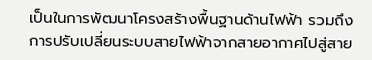เป็นในการพัฒนาโครงสร้างพื้นฐานด้านไฟฟ้า รวมถึงการปรับเปลี่ยนระบบสายไฟฟ้าจากสายอากาศไปสู่สาย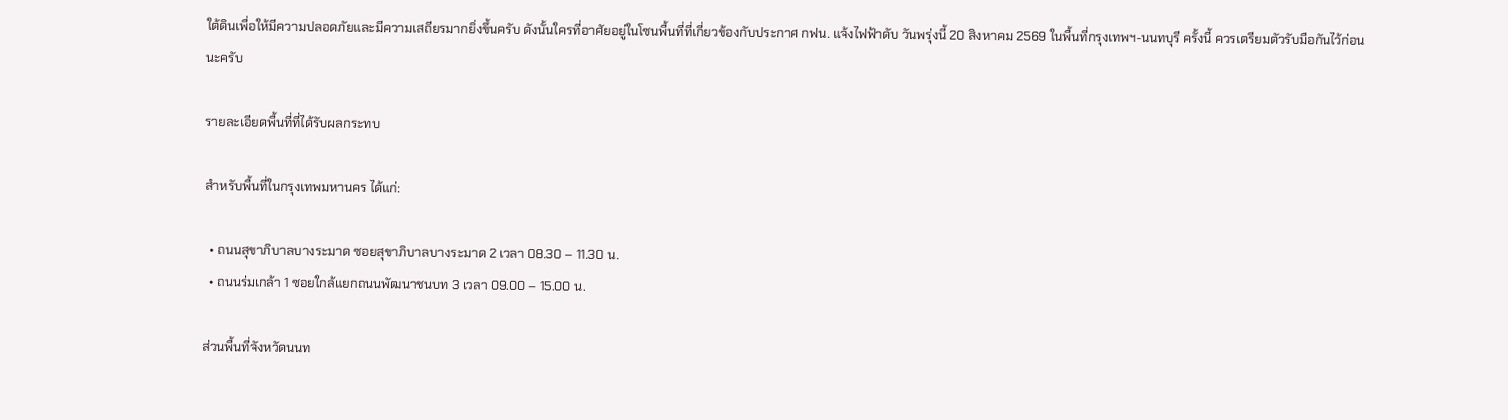ใต้ดินเพื่อให้มีความปลอดภัยและมีความเสถียรมากยิ่งขึ้นครับ ดังนั้นใครที่อาศัยอยู่ในโซนพื้นที่ที่เกี่ยวข้องกับประกาศ กฟน. แจ้งไฟฟ้าดับ วันพรุ่งนี้ 20 สิงหาคม 2569 ในพื้นที่กรุงเทพฯ-นนทบุรี ครั้งนี้ ควรเตรียมตัวรับมือกันไว้ก่อนนะครับ

รายละเอียดพื้นที่ที่ได้รับผลกระทบ

สำหรับพื้นที่ในกรุงเทพมหานคร ได้แก่:

  • ถนนสุขาภิบาลบางระมาด ซอยสุขาภิบาลบางระมาด 2 เวลา 08.30 – 11.30 น.
  • ถนนร่มเกล้า 1 ซอยใกล้แยกถนนพัฒนาชนบท 3 เวลา 09.00 – 15.00 น.

ส่วนพื้นที่จังหวัดนนท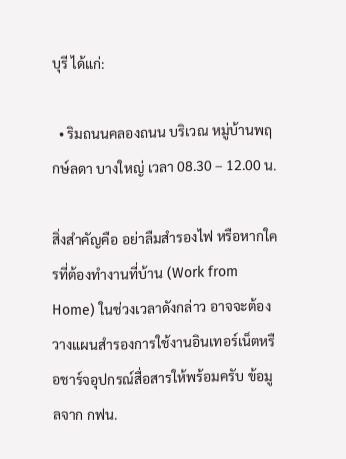บุรี ได้แก่:

  • ริมถนนคลองถนน บริเวณ หมู่บ้านพฤกษ์ลดา บางใหญ่ เวลา 08.30 – 12.00 น.

สิ่งสำคัญคือ อย่าลืมสำรองไฟ หรือหากใครที่ต้องทำงานที่บ้าน (Work from Home) ในช่วงเวลาดังกล่าว อาจจะต้องวางแผนสำรองการใช้งานอินเทอร์เน็ตหรือชาร์จอุปกรณ์สื่อสารให้พร้อมครับ ข้อมูลจาก กฟน.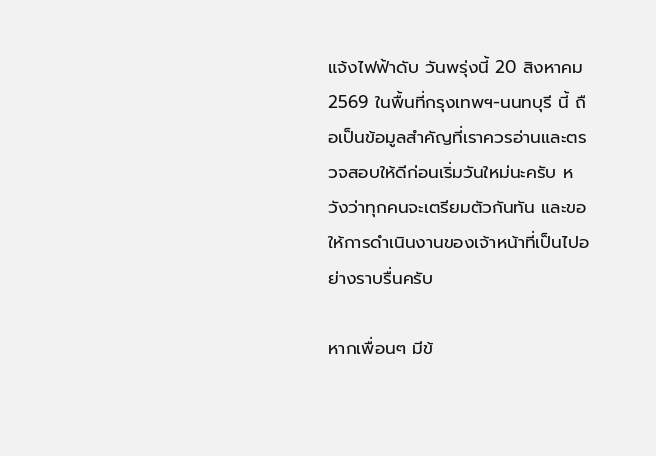แจ้งไฟฟ้าดับ วันพรุ่งนี้ 20 สิงหาคม 2569 ในพื้นที่กรุงเทพฯ-นนทบุรี นี้ ถือเป็นข้อมูลสำคัญที่เราควรอ่านและตรวจสอบให้ดีก่อนเริ่มวันใหม่นะครับ หวังว่าทุกคนจะเตรียมตัวกันทัน และขอให้การดำเนินงานของเจ้าหน้าที่เป็นไปอย่างราบรื่นครับ

หากเพื่อนๆ มีข้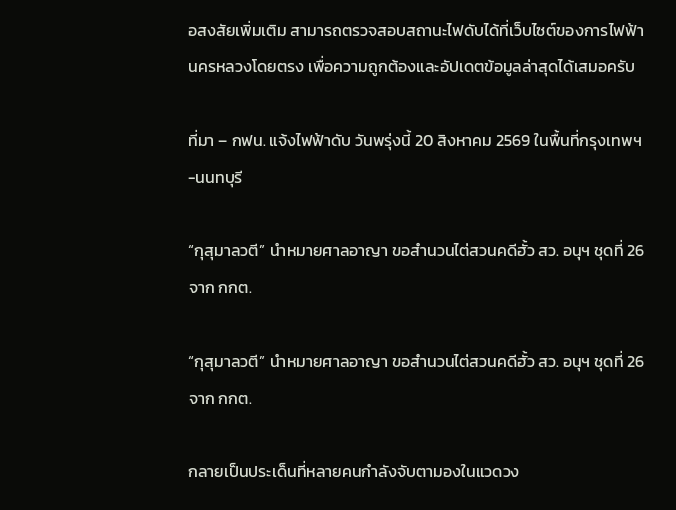อสงสัยเพิ่มเติม สามารถตรวจสอบสถานะไฟดับได้ที่เว็บไซต์ของการไฟฟ้านครหลวงโดยตรง เพื่อความถูกต้องและอัปเดตข้อมูลล่าสุดได้เสมอครับ

ที่มา – กฟน. แจ้งไฟฟ้าดับ วันพรุ่งนี้ 20 สิงหาคม 2569 ในพื้นที่กรุงเทพฯ-นนทบุรี

“กุสุมาลวตี” นำหมายศาลอาญา ขอสำนวนไต่สวนคดีฮั้ว สว. อนุฯ ชุดที่ 26 จาก กกต.

“กุสุมาลวตี” นำหมายศาลอาญา ขอสำนวนไต่สวนคดีฮั้ว สว. อนุฯ ชุดที่ 26 จาก กกต.

กลายเป็นประเด็นที่หลายคนกำลังจับตามองในแวดวง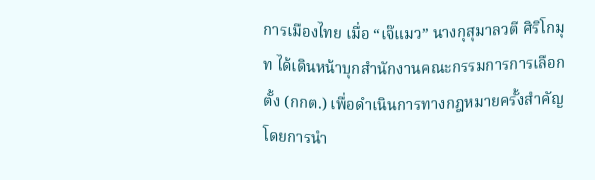การเมืองไทย เมื่อ “เจ๊แมว” นางกุสุมาลวตี ศิริโกมุท ได้เดินหน้าบุกสำนักงานคณะกรรมการการเลือกตั้ง (กกต.) เพื่อดำเนินการทางกฎหมายครั้งสำคัญ โดยการนำ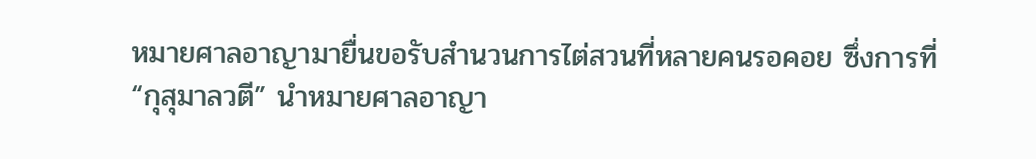หมายศาลอาญามายื่นขอรับสำนวนการไต่สวนที่หลายคนรอคอย ซึ่งการที่ “กุสุมาลวตี” นำหมายศาลอาญา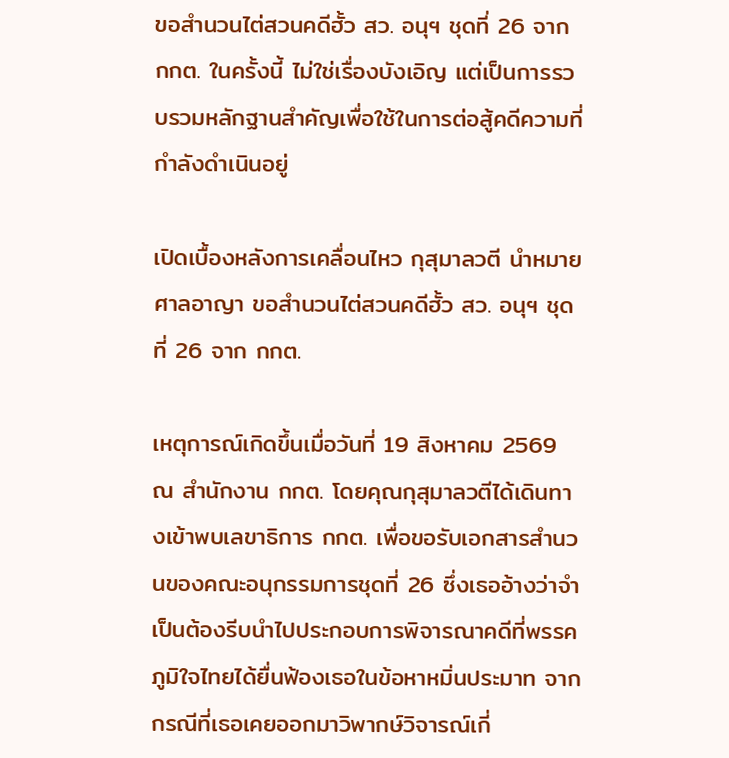ขอสำนวนไต่สวนคดีฮั้ว สว. อนุฯ ชุดที่ 26 จาก กกต. ในครั้งนี้ ไม่ใช่เรื่องบังเอิญ แต่เป็นการรวบรวมหลักฐานสำคัญเพื่อใช้ในการต่อสู้คดีความที่กำลังดำเนินอยู่

เปิดเบื้องหลังการเคลื่อนไหว กุสุมาลวตี นำหมายศาลอาญา ขอสำนวนไต่สวนคดีฮั้ว สว. อนุฯ ชุดที่ 26 จาก กกต.

เหตุการณ์เกิดขึ้นเมื่อวันที่ 19 สิงหาคม 2569 ณ สำนักงาน กกต. โดยคุณกุสุมาลวตีได้เดินทางเข้าพบเลขาธิการ กกต. เพื่อขอรับเอกสารสำนวนของคณะอนุกรรมการชุดที่ 26 ซึ่งเธออ้างว่าจำเป็นต้องรีบนำไปประกอบการพิจารณาคดีที่พรรคภูมิใจไทยได้ยื่นฟ้องเธอในข้อหาหมิ่นประมาท จากกรณีที่เธอเคยออกมาวิพากษ์วิจารณ์เกี่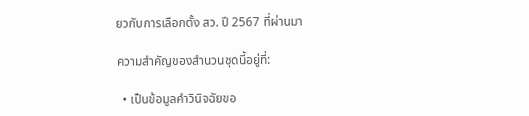ยวกับการเลือกตั้ง สว. ปี 2567 ที่ผ่านมา

ความสำคัญของสำนวนชุดนี้อยู่ที่:

  • เป็นข้อมูลคำวินิจฉัยขอ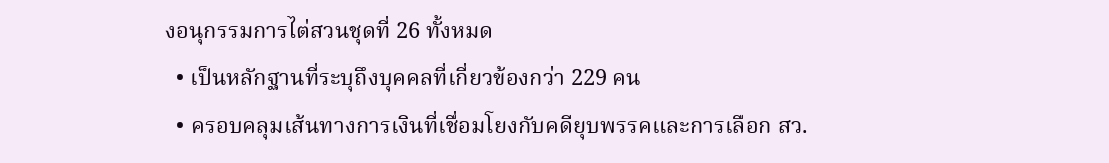งอนุกรรมการไต่สวนชุดที่ 26 ทั้งหมด
  • เป็นหลักฐานที่ระบุถึงบุคคลที่เกี่ยวข้องกว่า 229 คน
  • ครอบคลุมเส้นทางการเงินที่เชื่อมโยงกับคดียุบพรรคและการเลือก สว.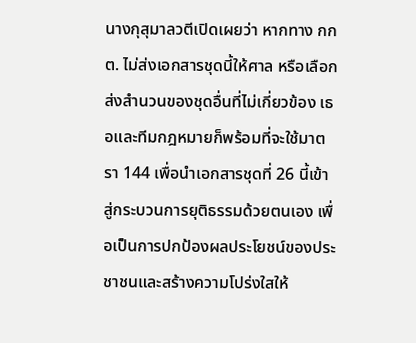นางกุสุมาลวตีเปิดเผยว่า หากทาง กกต. ไม่ส่งเอกสารชุดนี้ให้ศาล หรือเลือกส่งสำนวนของชุดอื่นที่ไม่เกี่ยวข้อง เธอและทีมกฎหมายก็พร้อมที่จะใช้มาตรา 144 เพื่อนำเอกสารชุดที่ 26 นี้เข้าสู่กระบวนการยุติธรรมด้วยตนเอง เพื่อเป็นการปกป้องผลประโยชน์ของประชาชนและสร้างความโปร่งใสให้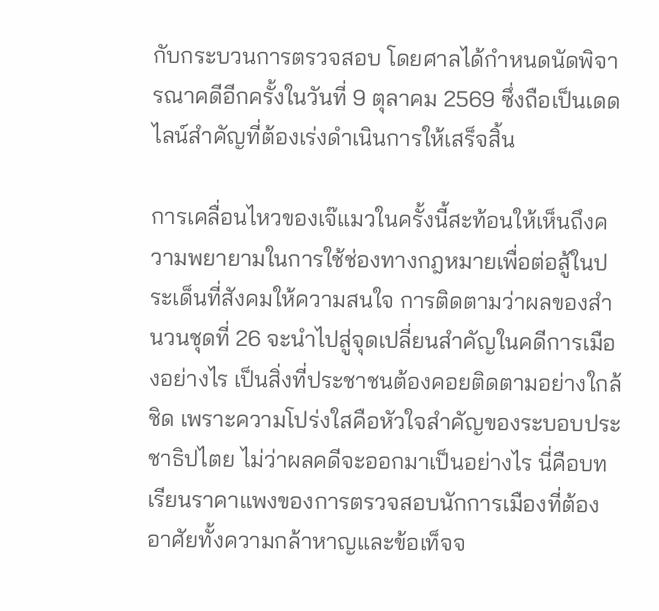กับกระบวนการตรวจสอบ โดยศาลได้กำหนดนัดพิจารณาคดีอีกครั้งในวันที่ 9 ตุลาคม 2569 ซึ่งถือเป็นเดดไลน์สำคัญที่ต้องเร่งดำเนินการให้เสร็จสิ้น

การเคลื่อนไหวของเจ๊แมวในครั้งนี้สะท้อนให้เห็นถึงความพยายามในการใช้ช่องทางกฎหมายเพื่อต่อสู้ในประเด็นที่สังคมให้ความสนใจ การติดตามว่าผลของสำนวนชุดที่ 26 จะนำไปสู่จุดเปลี่ยนสำคัญในคดีการเมืองอย่างไร เป็นสิ่งที่ประชาชนต้องคอยติดตามอย่างใกล้ชิด เพราะความโปร่งใสคือหัวใจสำคัญของระบอบประชาธิปไตย ไม่ว่าผลคดีจะออกมาเป็นอย่างไร นี่คือบทเรียนราคาแพงของการตรวจสอบนักการเมืองที่ต้องอาศัยทั้งความกล้าหาญและข้อเท็จจ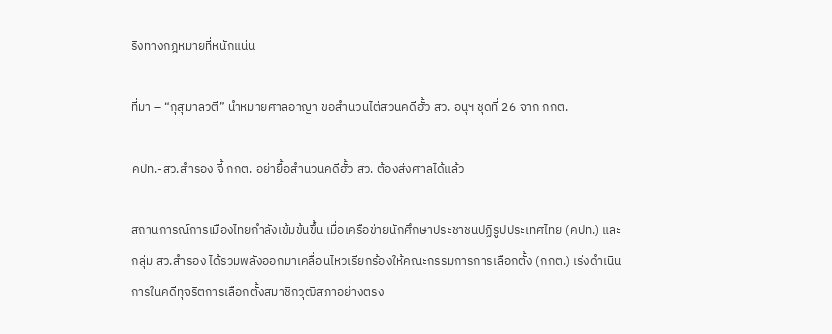ริงทางกฎหมายที่หนักแน่น

ที่มา – “กุสุมาลวตี” นำหมายศาลอาญา ขอสำนวนไต่สวนคดีฮั้ว สว. อนุฯ ชุดที่ 26 จาก กกต.

คปท.-สว.สำรอง จี้ กกต. อย่ายื้อสำนวนคดีฮั้ว สว. ต้องส่งศาลได้แล้ว

สถานการณ์การเมืองไทยกำลังเข้มข้นขึ้น เมื่อเครือข่ายนักศึกษาประชาชนปฏิรูปประเทศไทย (คปท.) และกลุ่ม สว.สำรอง ได้รวมพลังออกมาเคลื่อนไหวเรียกร้องให้คณะกรรมการการเลือกตั้ง (กกต.) เร่งดำเนินการในคดีทุจริตการเลือกตั้งสมาชิกวุฒิสภาอย่างตรง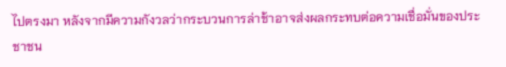ไปตรงมา หลังจากมีความกังวลว่ากระบวนการล่าช้าอาจส่งผลกระทบต่อความเชื่อมั่นของประชาชน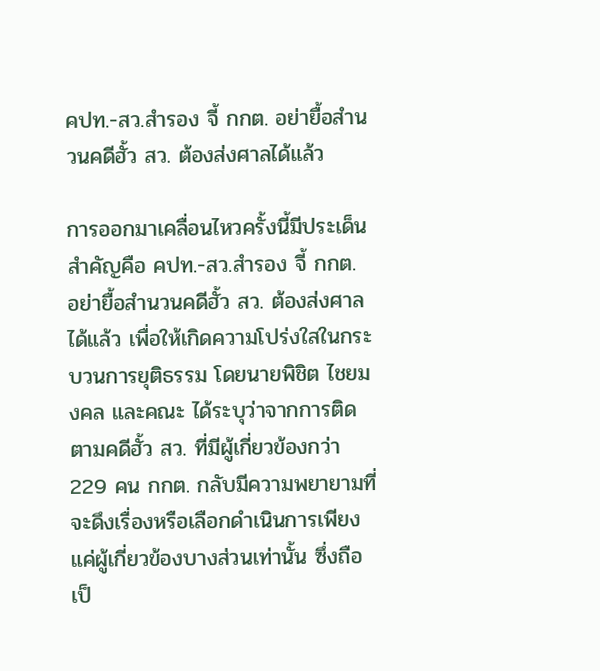คปท.-สว.สำรอง จี้ กกต. อย่ายื้อสำนวนคดีฮั้ว สว. ต้องส่งศาลได้แล้ว

การออกมาเคลื่อนไหวครั้งนี้มีประเด็นสำคัญคือ คปท.-สว.สำรอง จี้ กกต. อย่ายื้อสำนวนคดีฮั้ว สว. ต้องส่งศาลได้แล้ว เพื่อให้เกิดความโปร่งใสในกระบวนการยุติธรรม โดยนายพิชิต ไชยมงคล และคณะ ได้ระบุว่าจากการติดตามคดีฮั้ว สว. ที่มีผู้เกี่ยวข้องกว่า 229 คน กกต. กลับมีความพยายามที่จะดึงเรื่องหรือเลือกดำเนินการเพียงแค่ผู้เกี่ยวข้องบางส่วนเท่านั้น ซึ่งถือเป็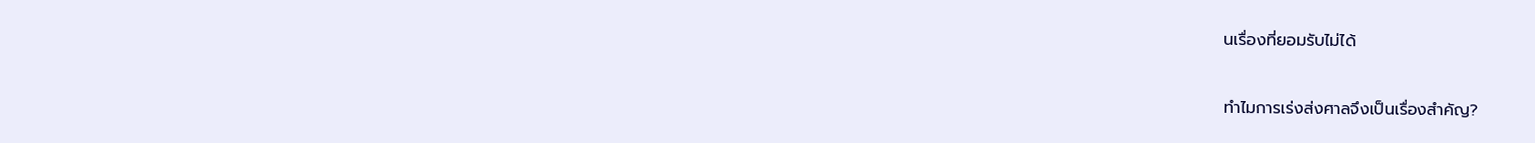นเรื่องที่ยอมรับไม่ได้

ทำไมการเร่งส่งศาลจึงเป็นเรื่องสำคัญ?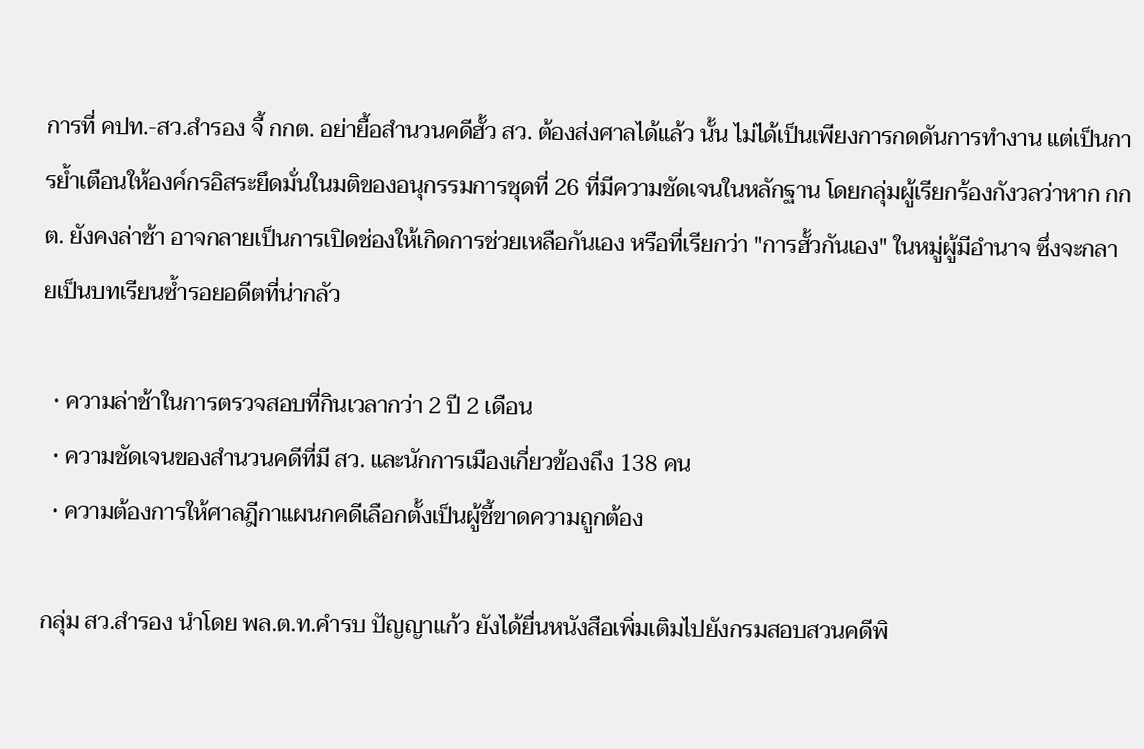การที่ คปท.-สว.สำรอง จี้ กกต. อย่ายื้อสำนวนคดีฮั้ว สว. ต้องส่งศาลได้แล้ว นั้น ไม่ได้เป็นเพียงการกดดันการทำงาน แต่เป็นการย้ำเตือนให้องค์กรอิสระยึดมั่นในมติของอนุกรรมการชุดที่ 26 ที่มีความชัดเจนในหลักฐาน โดยกลุ่มผู้เรียกร้องกังวลว่าหาก กกต. ยังคงล่าช้า อาจกลายเป็นการเปิดช่องให้เกิดการช่วยเหลือกันเอง หรือที่เรียกว่า "การฮั้วกันเอง" ในหมู่ผู้มีอำนาจ ซึ่งจะกลายเป็นบทเรียนซ้ำรอยอดีตที่น่ากลัว

  • ความล่าช้าในการตรวจสอบที่กินเวลากว่า 2 ปี 2 เดือน
  • ความชัดเจนของสำนวนคดีที่มี สว. และนักการเมืองเกี่ยวข้องถึง 138 คน
  • ความต้องการให้ศาลฎีกาแผนกคดีเลือกตั้งเป็นผู้ชี้ขาดความถูกต้อง

กลุ่ม สว.สำรอง นำโดย พล.ต.ท.คำรบ ปัญญาแก้ว ยังได้ยื่นหนังสือเพิ่มเติมไปยังกรมสอบสวนคดีพิ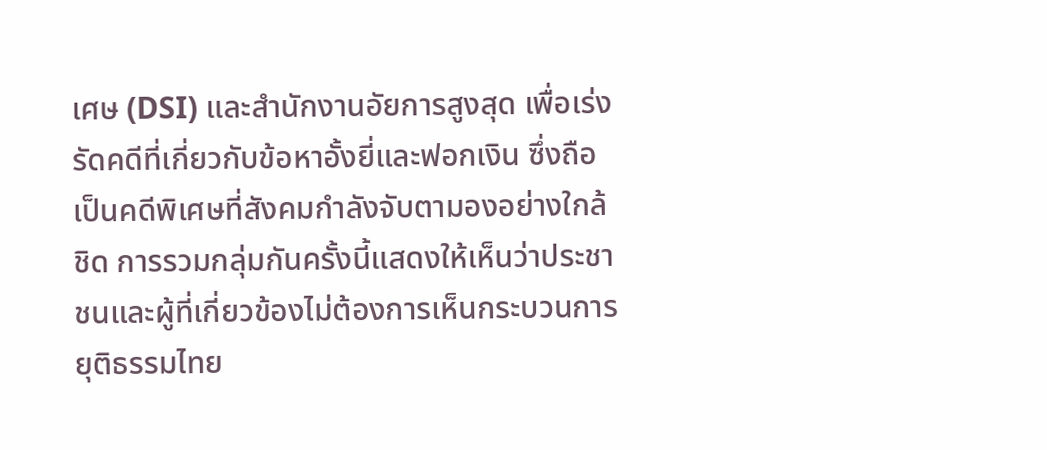เศษ (DSI) และสำนักงานอัยการสูงสุด เพื่อเร่งรัดคดีที่เกี่ยวกับข้อหาอั้งยี่และฟอกเงิน ซึ่งถือเป็นคดีพิเศษที่สังคมกำลังจับตามองอย่างใกล้ชิด การรวมกลุ่มกันครั้งนี้แสดงให้เห็นว่าประชาชนและผู้ที่เกี่ยวข้องไม่ต้องการเห็นกระบวนการยุติธรรมไทย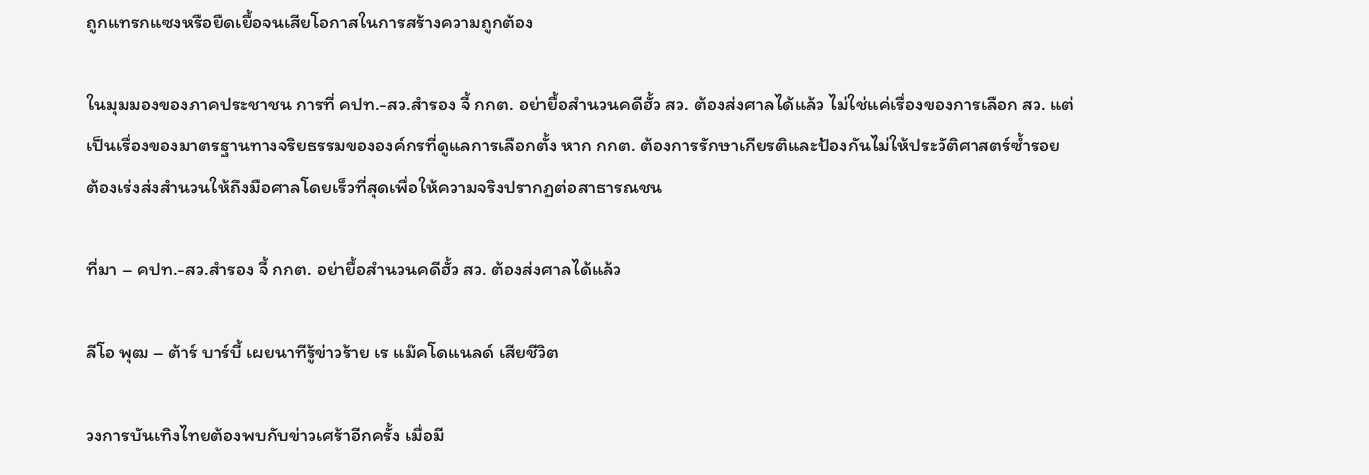ถูกแทรกแซงหรือยืดเยื้อจนเสียโอกาสในการสร้างความถูกต้อง

ในมุมมองของภาคประชาชน การที่ คปท.-สว.สำรอง จี้ กกต. อย่ายื้อสำนวนคดีฮั้ว สว. ต้องส่งศาลได้แล้ว ไม่ใช่แค่เรื่องของการเลือก สว. แต่เป็นเรื่องของมาตรฐานทางจริยธรรมขององค์กรที่ดูแลการเลือกตั้ง หาก กกต. ต้องการรักษาเกียรติและป้องกันไม่ให้ประวัติศาสตร์ซ้ำรอย ต้องเร่งส่งสำนวนให้ถึงมือศาลโดยเร็วที่สุดเพื่อให้ความจริงปรากฏต่อสาธารณชน

ที่มา – คปท.-สว.สำรอง จี้ กกต. อย่ายื้อสำนวนคดีฮั้ว สว. ต้องส่งศาลได้แล้ว

ลีโอ พุฒ – ต้าร์ บาร์บี้ เผยนาทีรู้ข่าวร้าย เร แม๊คโดแนลด์ เสียชีวิต

วงการบันเทิงไทยต้องพบกับข่าวเศร้าอีกครั้ง เมื่อมี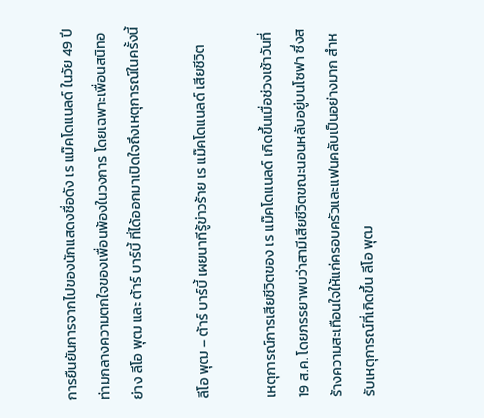การยืนยันการจากไปของนักแสดงชื่อดัง เร แม๊คโดแนลด์ ในวัย 49 ปี ท่ามกลางความตกใจของเพื่อนพ้องในวงการ โดยเฉพาะเพื่อนสนิทอย่าง ลีโอ พุฒ และ ต้าร์ บาร์บี้ ที่ได้ออกมาเปิดใจถึงเหตุการณ์ในครั้งนี้

ลีโอ พุฒ – ต้าร์ บาร์บี้ เผยนาทีรู้ข่าวร้าย เร แม๊คโดแนลด์ เสียชีวิต

เหตุการณ์การเสียชีวิตของ เร แม๊คโดแนลด์ เกิดขึ้นเมื่อช่วงเช้าวันที่ 19 ส.ค. โดยภรรยาพบว่าสามีเสียชีวิตขณะนอนหลับอยู่บนโซฟา ซึ่งสร้างความสะเทือนใจให้แก่ครอบครัวและแฟนคลับเป็นอย่างมาก สำหรับเหตุการณ์ที่เกิดขึ้น ลีโอ พุฒ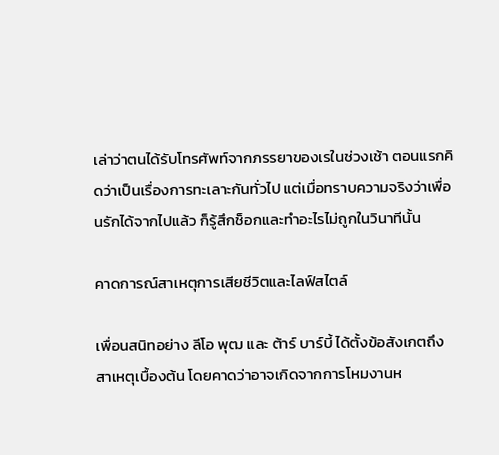เล่าว่าตนได้รับโทรศัพท์จากภรรยาของเรในช่วงเช้า ตอนแรกคิดว่าเป็นเรื่องการทะเลาะกันทั่วไป แต่เมื่อทราบความจริงว่าเพื่อนรักได้จากไปแล้ว ก็รู้สึกช็อกและทำอะไรไม่ถูกในวินาทีนั้น

คาดการณ์สาเหตุการเสียชีวิตและไลฟ์สไตล์

เพื่อนสนิทอย่าง ลีโอ พุฒ และ ต้าร์ บาร์บี้ ได้ตั้งข้อสังเกตถึงสาเหตุเบื้องต้น โดยคาดว่าอาจเกิดจากการโหมงานห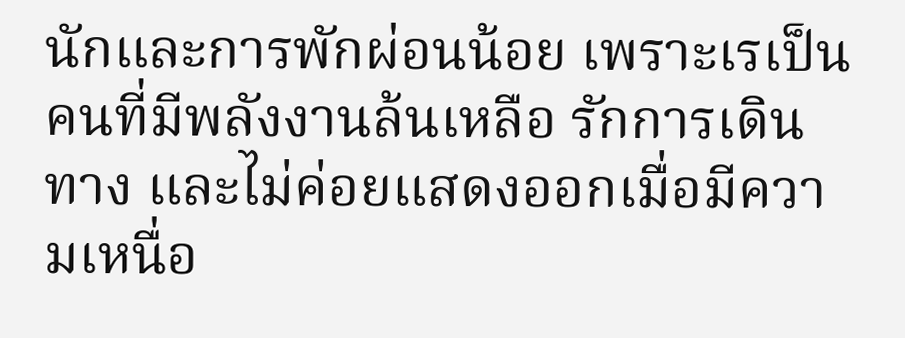นักและการพักผ่อนน้อย เพราะเรเป็นคนที่มีพลังงานล้นเหลือ รักการเดินทาง และไม่ค่อยแสดงออกเมื่อมีความเหนื่อ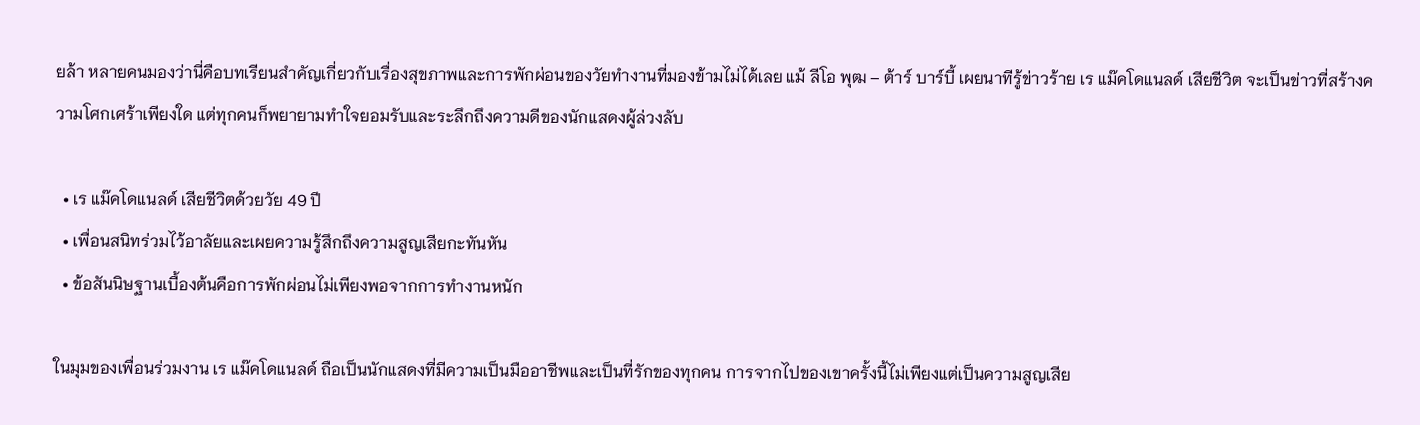ยล้า หลายคนมองว่านี่คือบทเรียนสำคัญเกี่ยวกับเรื่องสุขภาพและการพักผ่อนของวัยทำงานที่มองข้ามไม่ได้เลย แม้ ลีโอ พุฒ – ต้าร์ บาร์บี้ เผยนาทีรู้ข่าวร้าย เร แม๊คโดแนลด์ เสียชีวิต จะเป็นข่าวที่สร้างความโศกเศร้าเพียงใด แต่ทุกคนก็พยายามทำใจยอมรับและระลึกถึงความดีของนักแสดงผู้ล่วงลับ

  • เร แม๊คโดแนลด์ เสียชีวิตด้วยวัย 49 ปี
  • เพื่อนสนิทร่วมไว้อาลัยและเผยความรู้สึกถึงความสูญเสียกะทันหัน
  • ข้อสันนิษฐานเบื้องต้นคือการพักผ่อนไม่เพียงพอจากการทำงานหนัก

ในมุมของเพื่อนร่วมงาน เร แม๊คโดแนลด์ ถือเป็นนักแสดงที่มีความเป็นมืออาชีพและเป็นที่รักของทุกคน การจากไปของเขาครั้งนี้ไม่เพียงแต่เป็นความสูญเสีย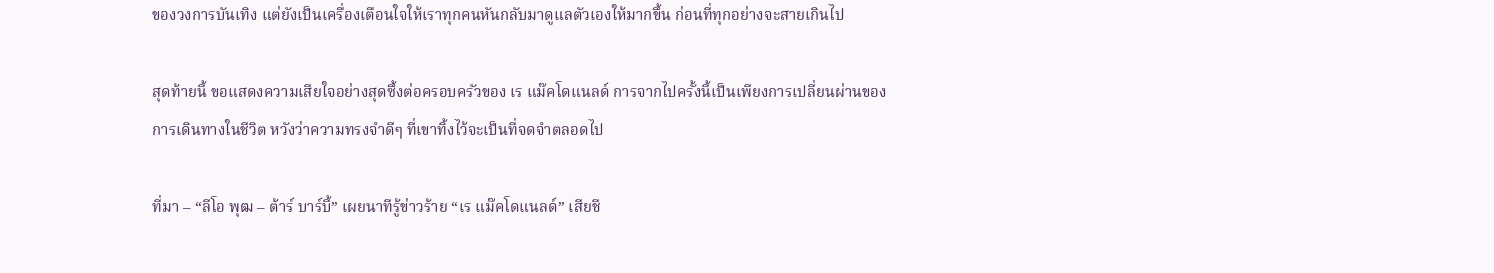ของวงการบันเทิง แต่ยังเป็นเครื่องเตือนใจให้เราทุกคนหันกลับมาดูแลตัวเองให้มากขึ้น ก่อนที่ทุกอย่างจะสายเกินไป

สุดท้ายนี้ ขอแสดงความเสียใจอย่างสุดซึ้งต่อครอบครัวของ เร แม๊คโดแนลด์ การจากไปครั้งนี้เป็นเพียงการเปลี่ยนผ่านของการเดินทางในชีวิต หวังว่าความทรงจำดีๆ ที่เขาทิ้งไว้จะเป็นที่จดจำตลอดไป

ที่มา – “ลีโอ พุฒ – ต้าร์ บาร์บี้” เผยนาทีรู้ข่าวร้าย “เร แม๊คโดแนลด์” เสียชี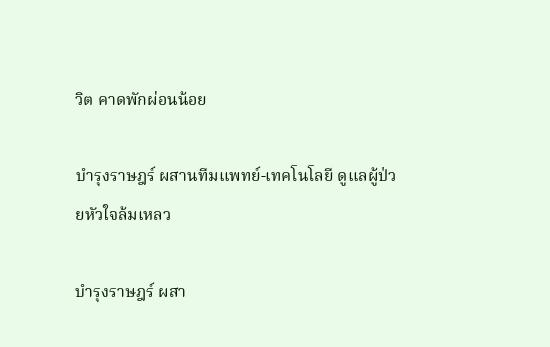วิต คาดพักผ่อนน้อย

บำรุงราษฎร์ ผสานทีมแพทย์-เทคโนโลยี ดูแลผู้ป่วยหัวใจล้มเหลว

บำรุงราษฎร์ ผสา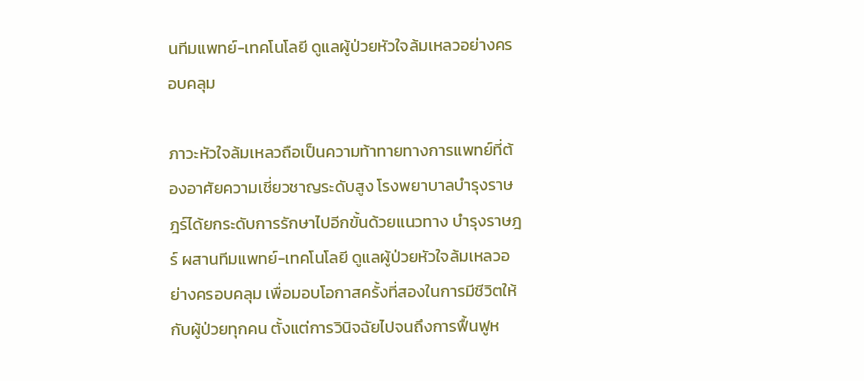นทีมแพทย์-เทคโนโลยี ดูแลผู้ป่วยหัวใจล้มเหลวอย่างครอบคลุม

ภาวะหัวใจล้มเหลวถือเป็นความท้าทายทางการแพทย์ที่ต้องอาศัยความเชี่ยวชาญระดับสูง โรงพยาบาลบำรุงราษฎร์ได้ยกระดับการรักษาไปอีกขั้นด้วยแนวทาง บำรุงราษฎร์ ผสานทีมแพทย์-เทคโนโลยี ดูแลผู้ป่วยหัวใจล้มเหลวอย่างครอบคลุม เพื่อมอบโอกาสครั้งที่สองในการมีชีวิตให้กับผู้ป่วยทุกคน ตั้งแต่การวินิจฉัยไปจนถึงการฟื้นฟูห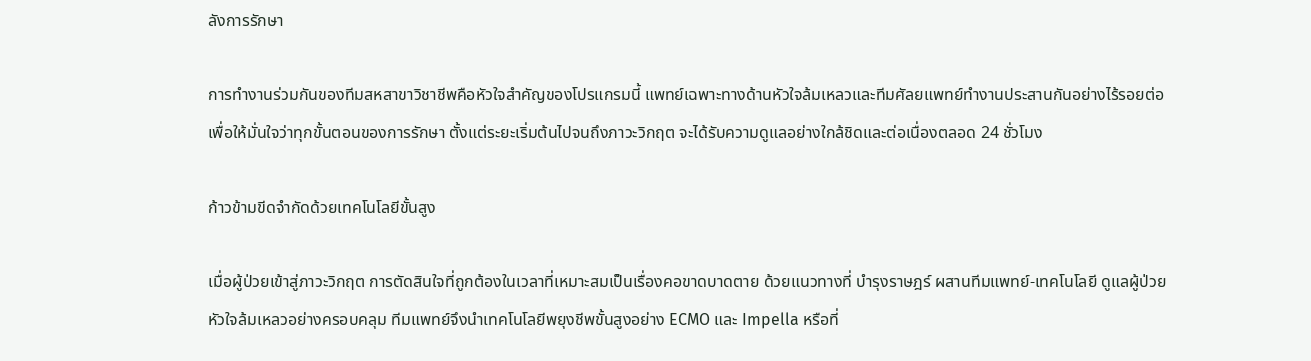ลังการรักษา

การทำงานร่วมกันของทีมสหสาขาวิชาชีพคือหัวใจสำคัญของโปรแกรมนี้ แพทย์เฉพาะทางด้านหัวใจล้มเหลวและทีมศัลยแพทย์ทำงานประสานกันอย่างไร้รอยต่อ เพื่อให้มั่นใจว่าทุกขั้นตอนของการรักษา ตั้งแต่ระยะเริ่มต้นไปจนถึงภาวะวิกฤต จะได้รับความดูแลอย่างใกล้ชิดและต่อเนื่องตลอด 24 ชั่วโมง

ก้าวข้ามขีดจำกัดด้วยเทคโนโลยีขั้นสูง

เมื่อผู้ป่วยเข้าสู่ภาวะวิกฤต การตัดสินใจที่ถูกต้องในเวลาที่เหมาะสมเป็นเรื่องคอขาดบาดตาย ด้วยแนวทางที่ บำรุงราษฎร์ ผสานทีมแพทย์-เทคโนโลยี ดูแลผู้ป่วยหัวใจล้มเหลวอย่างครอบคลุม ทีมแพทย์จึงนำเทคโนโลยีพยุงชีพขั้นสูงอย่าง ECMO และ Impella หรือที่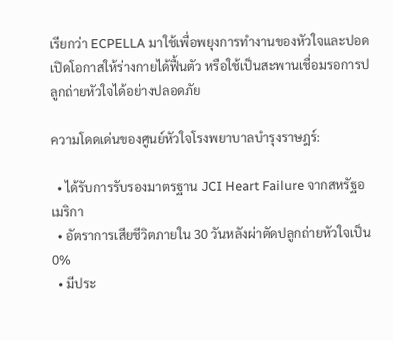เรียกว่า ECPELLA มาใช้เพื่อพยุงการทำงานของหัวใจและปอด เปิดโอกาสให้ร่างกายได้ฟื้นตัว หรือใช้เป็นสะพานเชื่อมรอการปลูกถ่ายหัวใจได้อย่างปลอดภัย

ความโดดเด่นของศูนย์หัวใจโรงพยาบาลบำรุงราษฎร์:

  • ได้รับการรับรองมาตรฐาน JCI Heart Failure จากสหรัฐอเมริกา
  • อัตราการเสียชีวิตภายใน 30 วันหลังผ่าตัดปลูกถ่ายหัวใจเป็น 0%
  • มีประ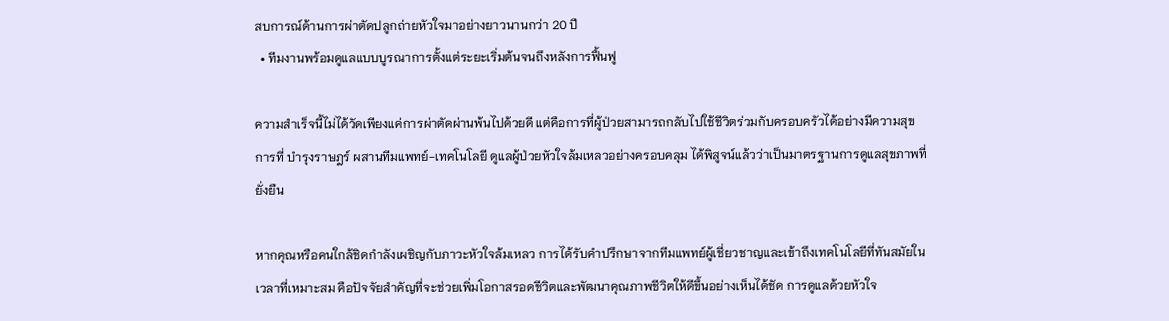สบการณ์ด้านการผ่าตัดปลูกถ่ายหัวใจมาอย่างยาวนานกว่า 20 ปี
  • ทีมงานพร้อมดูแลแบบบูรณาการตั้งแต่ระยะเริ่มต้นจนถึงหลังการฟื้นฟู

ความสำเร็จนี้ไม่ได้วัดเพียงแค่การผ่าตัดผ่านพ้นไปด้วยดี แต่คือการที่ผู้ป่วยสามารถกลับไปใช้ชีวิตร่วมกับครอบครัวได้อย่างมีความสุข การที่ บำรุงราษฎร์ ผสานทีมแพทย์-เทคโนโลยี ดูแลผู้ป่วยหัวใจล้มเหลวอย่างครอบคลุม ได้พิสูจน์แล้วว่าเป็นมาตรฐานการดูแลสุขภาพที่ยั่งยืน

หากคุณหรือคนใกล้ชิดกำลังเผชิญกับภาวะหัวใจล้มเหลว การได้รับคำปรึกษาจากทีมแพทย์ผู้เชี่ยวชาญและเข้าถึงเทคโนโลยีที่ทันสมัยในเวลาที่เหมาะสม คือปัจจัยสำคัญที่จะช่วยเพิ่มโอกาสรอดชีวิตและพัฒนาคุณภาพชีวิตให้ดีขึ้นอย่างเห็นได้ชัด การดูแลด้วยหัวใจ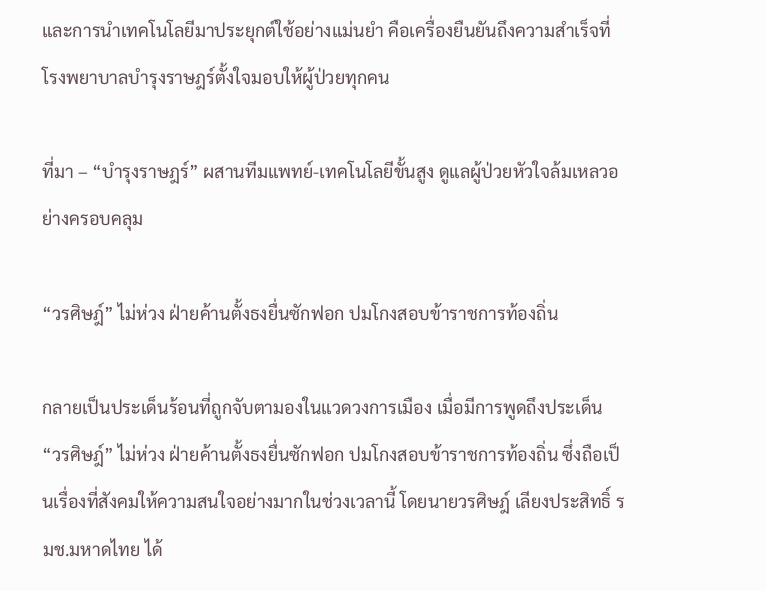และการนำเทคโนโลยีมาประยุกต์ใช้อย่างแม่นยำ คือเครื่องยืนยันถึงความสำเร็จที่โรงพยาบาลบำรุงราษฎร์ตั้งใจมอบให้ผู้ป่วยทุกคน

ที่มา – “บำรุงราษฎร์” ผสานทีมแพทย์-เทคโนโลยีขั้นสูง ดูแลผู้ป่วยหัวใจล้มเหลวอย่างครอบคลุม

“วรศิษฎ์” ไม่ห่วง ฝ่ายค้านตั้งธงยื่นซักฟอก ปมโกงสอบข้าราชการท้องถิ่น

กลายเป็นประเด็นร้อนที่ถูกจับตามองในแวดวงการเมือง เมื่อมีการพูดถึงประเด็น “วรศิษฎ์” ไม่ห่วง ฝ่ายค้านตั้งธงยื่นซักฟอก ปมโกงสอบข้าราชการท้องถิ่น ซึ่งถือเป็นเรื่องที่สังคมให้ความสนใจอย่างมากในช่วงเวลานี้ โดยนายวรศิษฎ์ เลียงประสิทธิ์ รมช.มหาดไทย ได้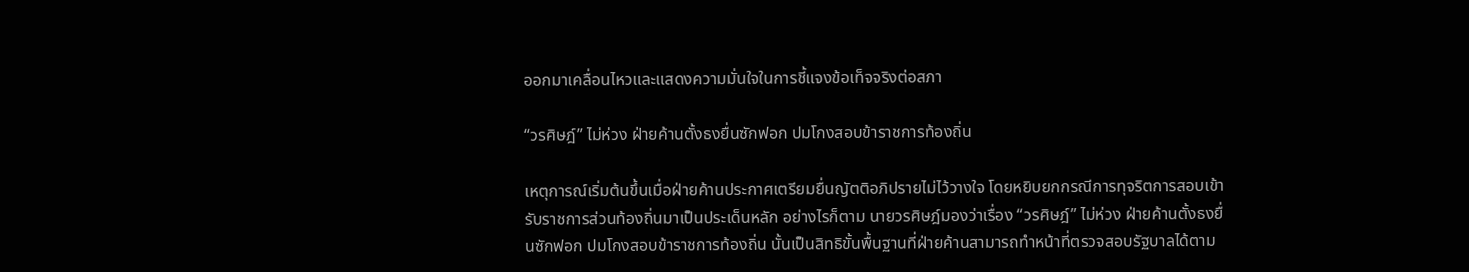ออกมาเคลื่อนไหวและแสดงความมั่นใจในการชี้แจงข้อเท็จจริงต่อสภา

“วรศิษฎ์” ไม่ห่วง ฝ่ายค้านตั้งธงยื่นซักฟอก ปมโกงสอบข้าราชการท้องถิ่น

เหตุการณ์เริ่มต้นขึ้นเมื่อฝ่ายค้านประกาศเตรียมยื่นญัตติอภิปรายไม่ไว้วางใจ โดยหยิบยกกรณีการทุจริตการสอบเข้ารับราชการส่วนท้องถิ่นมาเป็นประเด็นหลัก อย่างไรก็ตาม นายวรศิษฎ์มองว่าเรื่อง “วรศิษฎ์” ไม่ห่วง ฝ่ายค้านตั้งธงยื่นซักฟอก ปมโกงสอบข้าราชการท้องถิ่น นั้นเป็นสิทธิขั้นพื้นฐานที่ฝ่ายค้านสามารถทำหน้าที่ตรวจสอบรัฐบาลได้ตาม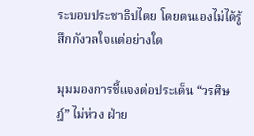ระบอบประชาธิปไตย โดยตนเองไม่ได้รู้สึกกังวลใจแต่อย่างใด

มุมมองการชี้แจงต่อประเด็น “วรศิษฎ์” ไม่ห่วง ฝ่าย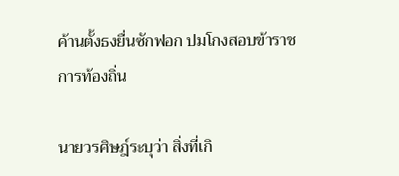ค้านตั้งธงยื่นซักฟอก ปมโกงสอบข้าราชการท้องถิ่น

นายวรศิษฎ์ระบุว่า สิ่งที่เกิ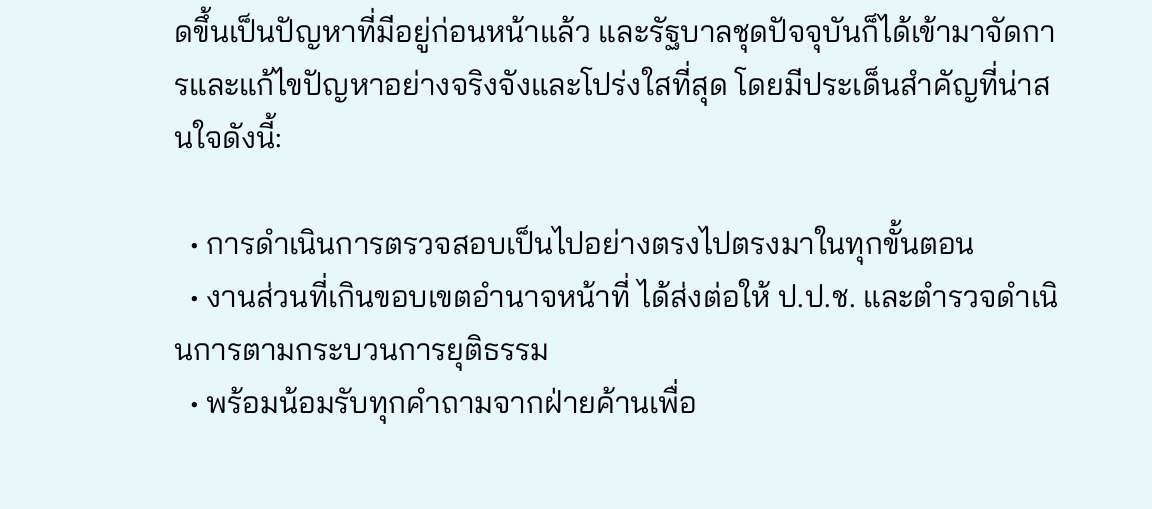ดขึ้นเป็นปัญหาที่มีอยู่ก่อนหน้าแล้ว และรัฐบาลชุดปัจจุบันก็ได้เข้ามาจัดการและแก้ไขปัญหาอย่างจริงจังและโปร่งใสที่สุด โดยมีประเด็นสำคัญที่น่าสนใจดังนี้:

  • การดำเนินการตรวจสอบเป็นไปอย่างตรงไปตรงมาในทุกขั้นตอน
  • งานส่วนที่เกินขอบเขตอำนาจหน้าที่ ได้ส่งต่อให้ ป.ป.ช. และตำรวจดำเนินการตามกระบวนการยุติธรรม
  • พร้อมน้อมรับทุกคำถามจากฝ่ายค้านเพื่อ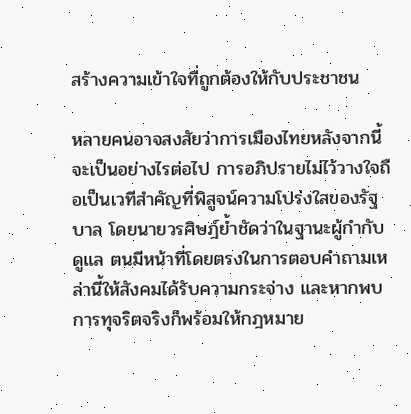สร้างความเข้าใจที่ถูกต้องให้กับประชาชน

หลายคนอาจสงสัยว่าการเมืองไทยหลังจากนี้จะเป็นอย่างไรต่อไป การอภิปรายไม่ไว้วางใจถือเป็นเวทีสำคัญที่พิสูจน์ความโปร่งใสของรัฐบาล โดยนายวรศิษฎ์ย้ำชัดว่าในฐานะผู้กำกับดูแล ตนมีหน้าที่โดยตรงในการตอบคำถามเหล่านี้ให้สังคมได้รับความกระจ่าง และหากพบการทุจริตจริงก็พร้อมให้กฎหมาย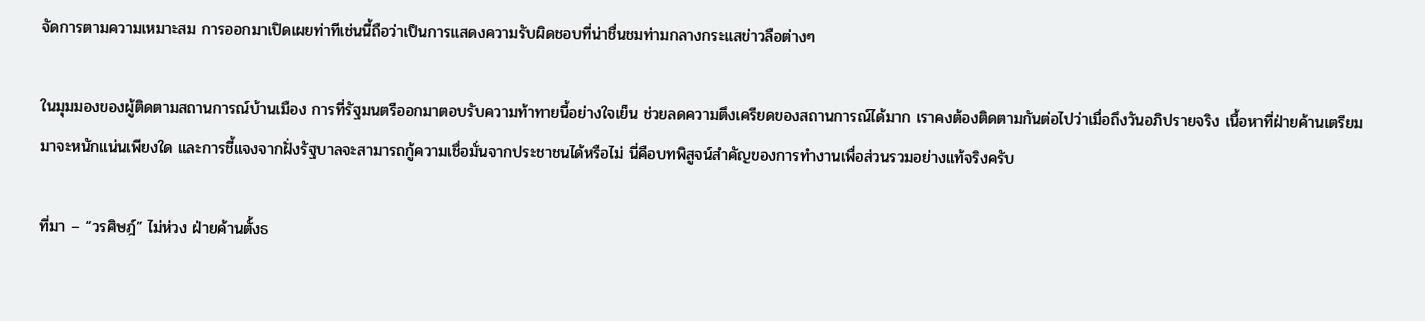จัดการตามความเหมาะสม การออกมาเปิดเผยท่าทีเช่นนี้ถือว่าเป็นการแสดงความรับผิดชอบที่น่าชื่นชมท่ามกลางกระแสข่าวลือต่างๆ

ในมุมมองของผู้ติดตามสถานการณ์บ้านเมือง การที่รัฐมนตรีออกมาตอบรับความท้าทายนี้อย่างใจเย็น ช่วยลดความตึงเครียดของสถานการณ์ได้มาก เราคงต้องติดตามกันต่อไปว่าเมื่อถึงวันอภิปรายจริง เนื้อหาที่ฝ่ายค้านเตรียมมาจะหนักแน่นเพียงใด และการชี้แจงจากฝั่งรัฐบาลจะสามารถกู้ความเชื่อมั่นจากประชาชนได้หรือไม่ นี่คือบทพิสูจน์สำคัญของการทำงานเพื่อส่วนรวมอย่างแท้จริงครับ

ที่มา – “วรศิษฎ์” ไม่ห่วง ฝ่ายค้านตั้งธ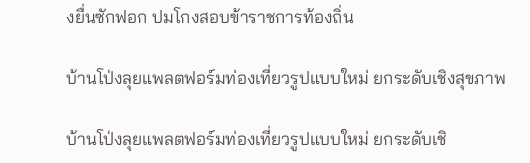งยื่นซักฟอก ปมโกงสอบข้าราชการท้องถิ่น

บ้านโป่งลุยแพลตฟอร์มท่องเที่ยวรูปแบบใหม่ ยกระดับเชิงสุขภาพ

บ้านโป่งลุยแพลตฟอร์มท่องเที่ยวรูปแบบใหม่ ยกระดับเชิ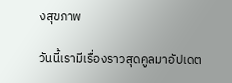งสุขภาพ

วันนี้เรามีเรื่องราวสุดคูลมาอัปเดต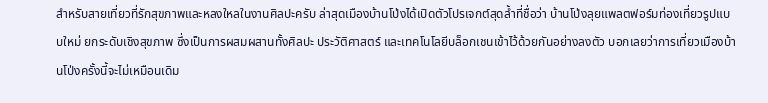สำหรับสายเที่ยวที่รักสุขภาพและหลงใหลในงานศิลปะครับ ล่าสุดเมืองบ้านโป่งได้เปิดตัวโปรเจกต์สุดล้ำที่ชื่อว่า บ้านโป่งลุยแพลตฟอร์มท่องเที่ยวรูปแบบใหม่ ยกระดับเชิงสุขภาพ ซึ่งเป็นการผสมผสานทั้งศิลปะ ประวัติศาสตร์ และเทคโนโลยีบล็อกเชนเข้าไว้ด้วยกันอย่างลงตัว บอกเลยว่าการเที่ยวเมืองบ้านโป่งครั้งนี้จะไม่เหมือนเดิม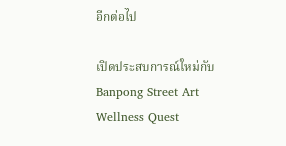อีกต่อไป

เปิดประสบการณ์ใหม่กับ Banpong Street Art Wellness Quest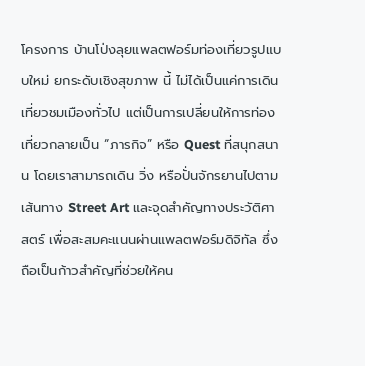โครงการ บ้านโป่งลุยแพลตฟอร์มท่องเที่ยวรูปแบบใหม่ ยกระดับเชิงสุขภาพ นี้ ไม่ได้เป็นแค่การเดินเที่ยวชมเมืองทั่วไป แต่เป็นการเปลี่ยนให้การท่องเที่ยวกลายเป็น “ภารกิจ” หรือ Quest ที่สนุกสนาน โดยเราสามารถเดิน วิ่ง หรือปั่นจักรยานไปตามเส้นทาง Street Art และจุดสำคัญทางประวัติศาสตร์ เพื่อสะสมคะแนนผ่านแพลตฟอร์มดิจิทัล ซึ่งถือเป็นก้าวสำคัญที่ช่วยให้คน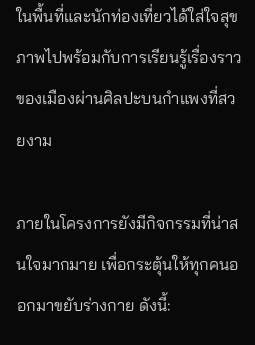ในพื้นที่และนักท่องเที่ยวได้ใส่ใจสุขภาพไปพร้อมกับการเรียนรู้เรื่องราวของเมืองผ่านศิลปะบนกำแพงที่สวยงาม

ภายในโครงการยังมีกิจกรรมที่น่าสนใจมากมาย เพื่อกระตุ้นให้ทุกคนออกมาขยับร่างกาย ดังนี้: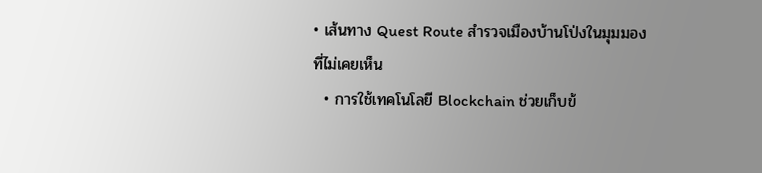• เส้นทาง Quest Route สำรวจเมืองบ้านโป่งในมุมมองที่ไม่เคยเห็น
  • การใช้เทคโนโลยี Blockchain ช่วยเก็บข้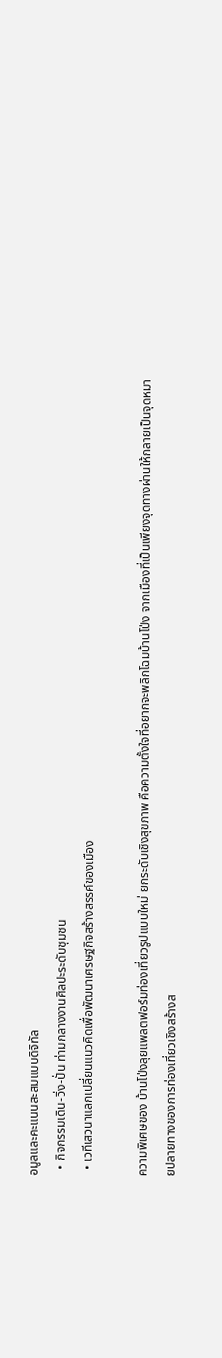อมูลและคะแนนสะสมแบบดิจิทัล
  • กิจกรรมเดิน-วิ่ง-ปั่น ท่ามกลางงานศิลปะระดับชุมชน
  • เวทีเสวนาแลกเปลี่ยนแนวคิดเพื่อพัฒนาเศรษฐกิจสร้างสรรค์ของเมือง

ความพิเศษของ บ้านโป่งลุยแพลตฟอร์มท่องเที่ยวรูปแบบใหม่ ยกระดับเชิงสุขภาพ คือความตั้งใจที่อยากจะพลิกโฉมบ้านโป่ง จากเมืองที่เป็นเพียงจุดทางผ่านให้กลายเป็นจุดหมายปลายทางของการท่องเที่ยวเชิงสร้างส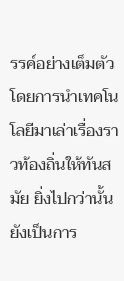รรค์อย่างเต็มตัว โดยการนำเทคโนโลยีมาเล่าเรื่องราวท้องถิ่นให้ทันสมัย ยิ่งไปกว่านั้น ยังเป็นการ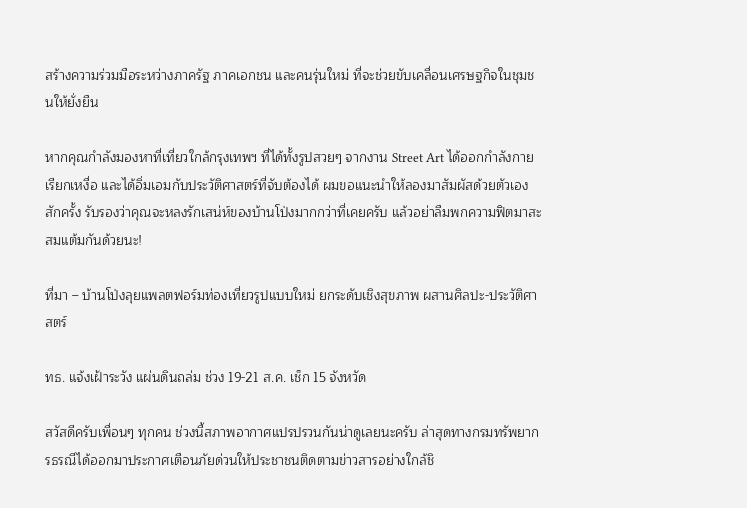สร้างความร่วมมือระหว่างภาครัฐ ภาคเอกชน และคนรุ่นใหม่ ที่จะช่วยขับเคลื่อนเศรษฐกิจในชุมชนให้ยั่งยืน

หากคุณกำลังมองหาที่เที่ยวใกล้กรุงเทพฯ ที่ได้ทั้งรูปสวยๆ จากงาน Street Art ได้ออกกำลังกายเรียกเหงื่อ และได้อิ่มเอมกับประวัติศาสตร์ที่จับต้องได้ ผมขอแนะนำให้ลองมาสัมผัสด้วยตัวเองสักครั้ง รับรองว่าคุณจะหลงรักเสน่ห์ของบ้านโป่งมากกว่าที่เคยครับ แล้วอย่าลืมพกความฟิตมาสะสมแต้มกันด้วยนะ!

ที่มา – บ้านโป่งลุยแพลตฟอร์มท่องเที่ยวรูปแบบใหม่ ยกระดับเชิงสุขภาพ ผสานศิลปะ-ประวัติศาสตร์

ทธ. แจ้งเฝ้าระวัง แผ่นดินถล่ม ช่วง 19-21 ส.ค. เช็ก 15 จังหวัด

สวัสดีครับเพื่อนๆ ทุกคน ช่วงนี้สภาพอากาศแปรปรวนกันน่าดูเลยนะครับ ล่าสุดทางกรมทรัพยากรธรณีได้ออกมาประกาศเตือนภัยด่วนให้ประชาชนติดตามข่าวสารอย่างใกล้ชิ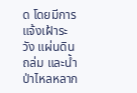ด โดยมีการแจ้งเฝ้าระวัง แผ่นดินถล่ม และน้ำป่าไหลหลาก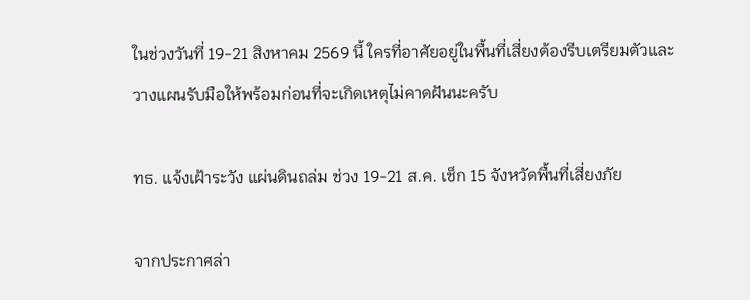ในช่วงวันที่ 19-21 สิงหาคม 2569 นี้ ใครที่อาศัยอยู่ในพื้นที่เสี่ยงต้องรีบเตรียมตัวและวางแผนรับมือให้พร้อมก่อนที่จะเกิดเหตุไม่คาดฝันนะครับ

ทธ. แจ้งเฝ้าระวัง แผ่นดินถล่ม ช่วง 19-21 ส.ค. เช็ก 15 จังหวัดพื้นที่เสี่ยงภัย

จากประกาศล่า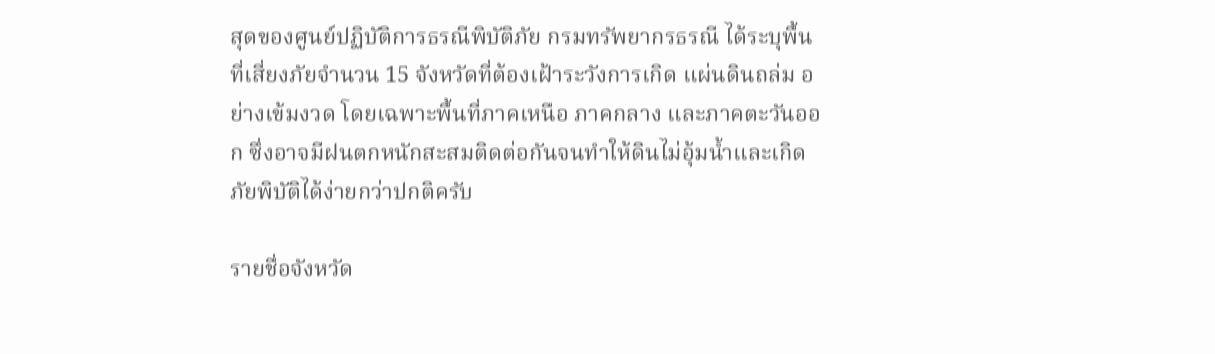สุดของศูนย์ปฏิบัติการธรณีพิบัติภัย กรมทรัพยากรธรณี ได้ระบุพื้นที่เสี่ยงภัยจำนวน 15 จังหวัดที่ต้องเฝ้าระวังการเกิด แผ่นดินถล่ม อย่างเข้มงวด โดยเฉพาะพื้นที่ภาคเหนือ ภาคกลาง และภาคตะวันออก ซึ่งอาจมีฝนตกหนักสะสมติดต่อกันจนทำให้ดินไม่อุ้มน้ำและเกิดภัยพิบัติได้ง่ายกว่าปกติครับ

รายชื่อจังหวัด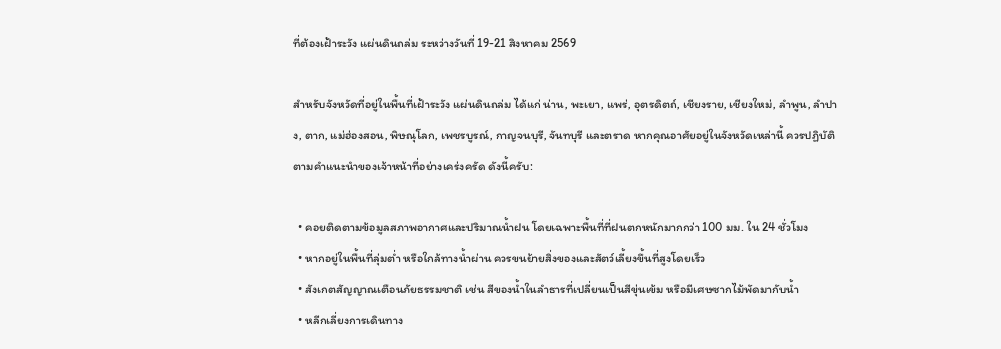ที่ต้องเฝ้าระวัง แผ่นดินถล่ม ระหว่างวันที่ 19-21 สิงหาคม 2569

สำหรับจังหวัดที่อยู่ในพื้นที่เฝ้าระวัง แผ่นดินถล่ม ได้แก่ น่าน, พะเยา, แพร่, อุตรดิตถ์, เชียงราย, เชียงใหม่, ลำพูน, ลำปาง, ตาก, แม่ฮ่องสอน, พิษณุโลก, เพชรบูรณ์, กาญจนบุรี, จันทบุรี และตราด หากคุณอาศัยอยู่ในจังหวัดเหล่านี้ ควรปฏิบัติตามคำแนะนำของเจ้าหน้าที่อย่างเคร่งครัด ดังนี้ครับ:

  • คอยติดตามข้อมูลสภาพอากาศและปริมาณน้ำฝน โดยเฉพาะพื้นที่ที่ฝนตกหนักมากกว่า 100 มม. ใน 24 ชั่วโมง
  • หากอยู่ในพื้นที่ลุ่มต่ำ หรือใกล้ทางน้ำผ่าน ควรขนย้ายสิ่งของและสัตว์เลี้ยงขึ้นที่สูงโดยเร็ว
  • สังเกตสัญญาณเตือนภัยธรรมชาติ เช่น สีของน้ำในลำธารที่เปลี่ยนเป็นสีขุ่นเข้ม หรือมีเศษซากไม้พัดมากับน้ำ
  • หลีกเลี่ยงการเดินทาง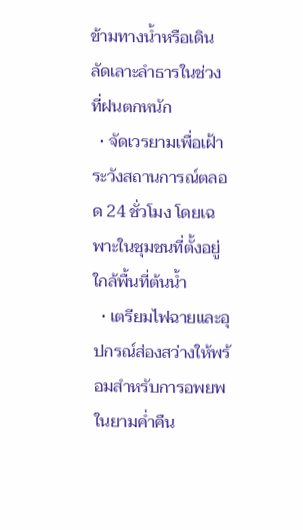ข้ามทางน้ำหรือเดินลัดเลาะลำธารในช่วงที่ฝนตกหนัก
  • จัดเวรยามเพื่อเฝ้าระวังสถานการณ์ตลอด 24 ชั่วโมง โดยเฉพาะในชุมชนที่ตั้งอยู่ใกล้พื้นที่ต้นน้ำ
  • เตรียมไฟฉายและอุปกรณ์ส่องสว่างให้พร้อมสำหรับการอพยพในยามค่ำคืน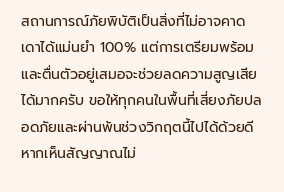สถานการณ์ภัยพิบัติเป็นสิ่งที่ไม่อาจคาดเดาได้แม่นยำ 100% แต่การเตรียมพร้อมและตื่นตัวอยู่เสมอจะช่วยลดความสูญเสียได้มากครับ ขอให้ทุกคนในพื้นที่เสี่ยงภัยปลอดภัยและผ่านพ้นช่วงวิกฤตนี้ไปได้ด้วยดี หากเห็นสัญญาณไม่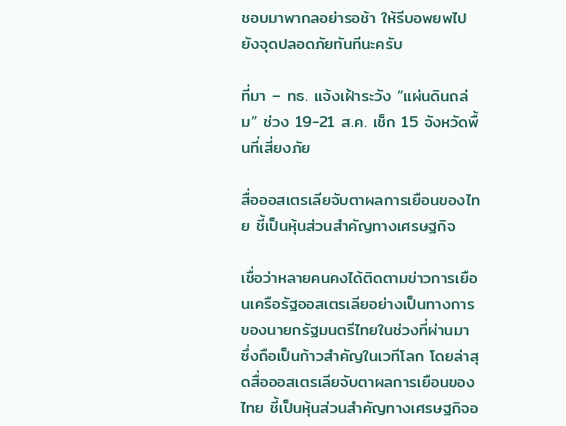ชอบมาพากลอย่ารอช้า ให้รีบอพยพไปยังจุดปลอดภัยทันทีนะครับ

ที่มา – ทธ. แจ้งเฝ้าระวัง “แผ่นดินถล่ม” ช่วง 19-21 ส.ค. เช็ก 15 จังหวัดพื้นที่เสี่ยงภัย

สื่อออสเตรเลียจับตาผลการเยือนของไทย ชี้เป็นหุ้นส่วนสำคัญทางเศรษฐกิจ

เชื่อว่าหลายคนคงได้ติดตามข่าวการเยือนเครือรัฐออสเตรเลียอย่างเป็นทางการของนายกรัฐมนตรีไทยในช่วงที่ผ่านมา ซึ่งถือเป็นก้าวสำคัญในเวทีโลก โดยล่าสุดสื่อออสเตรเลียจับตาผลการเยือนของไทย ชี้เป็นหุ้นส่วนสำคัญทางเศรษฐกิจอ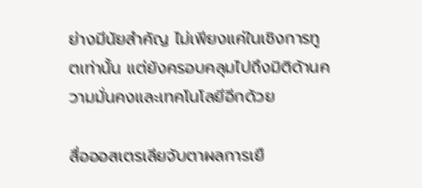ย่างมีนัยสำคัญ ไม่เพียงแค่ในเชิงการทูตเท่านั้น แต่ยังครอบคลุมไปถึงมิติด้านความมั่นคงและเทคโนโลยีอีกด้วย

สื่อออสเตรเลียจับตาผลการเยื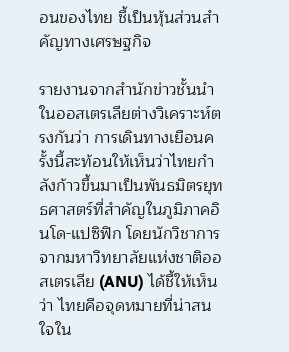อนของไทย ชี้เป็นหุ้นส่วนสำคัญทางเศรษฐกิจ

รายงานจากสำนักข่าวชั้นนำในออสเตรเลียต่างวิเคราะห์ตรงกันว่า การเดินทางเยือนครั้งนี้สะท้อนให้เห็นว่าไทยกำลังก้าวขึ้นมาเป็นพันธมิตรยุทธศาสตร์ที่สำคัญในภูมิภาคอินโด-แปซิฟิก โดยนักวิชาการจากมหาวิทยาลัยแห่งชาติออสเตรเลีย (ANU) ได้ชี้ให้เห็นว่า ไทยคือจุดหมายที่น่าสนใจใน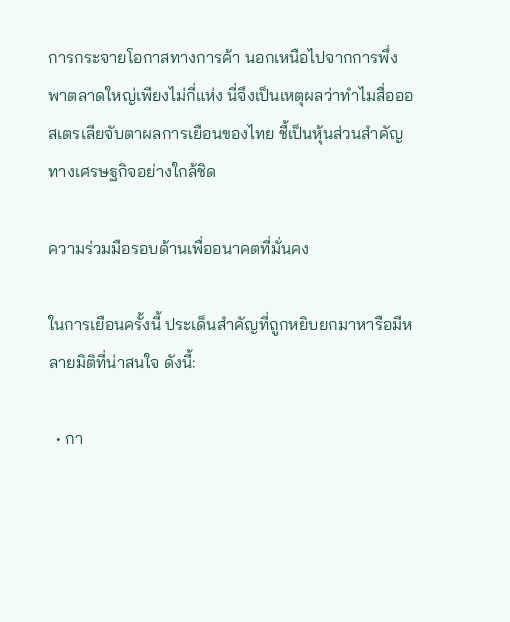การกระจายโอกาสทางการค้า นอกเหนือไปจากการพึ่งพาตลาดใหญ่เพียงไม่กี่แห่ง นี่จึงเป็นเหตุผลว่าทำไมสื่อออสเตรเลียจับตาผลการเยือนของไทย ชี้เป็นหุ้นส่วนสำคัญทางเศรษฐกิจอย่างใกล้ชิด

ความร่วมมือรอบด้านเพื่ออนาคตที่มั่นคง

ในการเยือนครั้งนี้ ประเด็นสำคัญที่ถูกหยิบยกมาหารือมีหลายมิติที่น่าสนใจ ดังนี้:

  • กา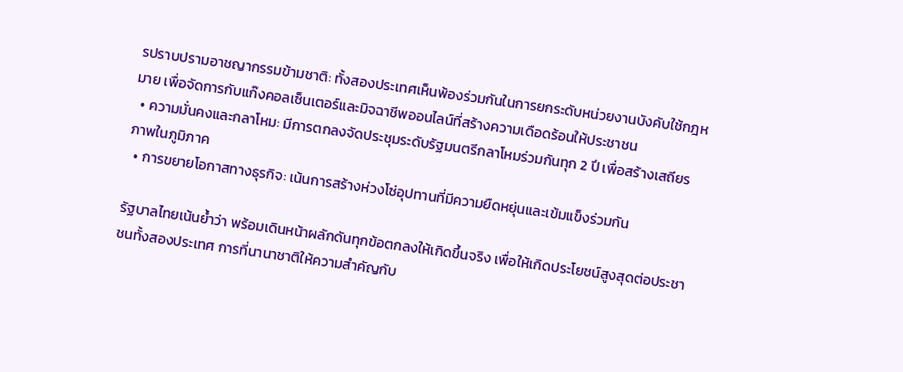รปราบปรามอาชญากรรมข้ามชาติ: ทั้งสองประเทศเห็นพ้องร่วมกันในการยกระดับหน่วยงานบังคับใช้กฎหมาย เพื่อจัดการกับแก๊งคอลเซ็นเตอร์และมิจฉาชีพออนไลน์ที่สร้างความเดือดร้อนให้ประชาชน
  • ความมั่นคงและกลาโหม: มีการตกลงจัดประชุมระดับรัฐมนตรีกลาโหมร่วมกันทุก 2 ปี เพื่อสร้างเสถียรภาพในภูมิภาค
  • การขยายโอกาสทางธุรกิจ: เน้นการสร้างห่วงโซ่อุปทานที่มีความยืดหยุ่นและเข้มแข็งร่วมกัน

รัฐบาลไทยเน้นย้ำว่า พร้อมเดินหน้าผลักดันทุกข้อตกลงให้เกิดขึ้นจริง เพื่อให้เกิดประโยชน์สูงสุดต่อประชาชนทั้งสองประเทศ การที่นานาชาติให้ความสำคัญกับ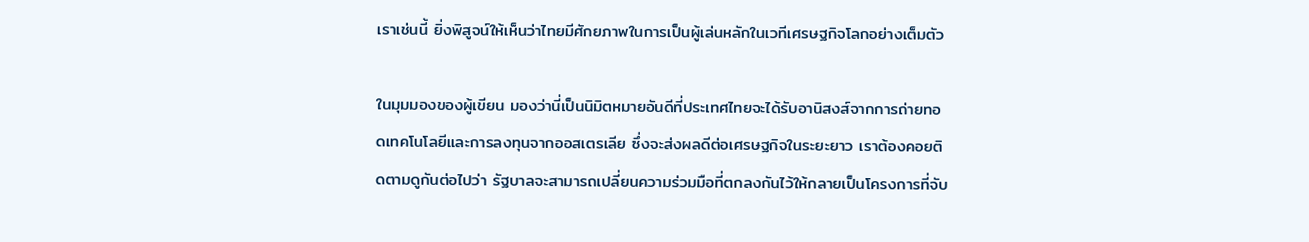เราเช่นนี้ ยิ่งพิสูจน์ให้เห็นว่าไทยมีศักยภาพในการเป็นผู้เล่นหลักในเวทีเศรษฐกิจโลกอย่างเต็มตัว

ในมุมมองของผู้เขียน มองว่านี่เป็นนิมิตหมายอันดีที่ประเทศไทยจะได้รับอานิสงส์จากการถ่ายทอดเทคโนโลยีและการลงทุนจากออสเตรเลีย ซึ่งจะส่งผลดีต่อเศรษฐกิจในระยะยาว เราต้องคอยติดตามดูกันต่อไปว่า รัฐบาลจะสามารถเปลี่ยนความร่วมมือที่ตกลงกันไว้ให้กลายเป็นโครงการที่จับ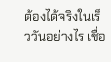ต้องได้จริงในเร็ววันอย่างไร เชื่อ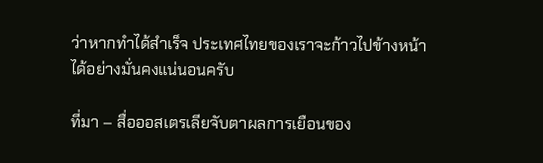ว่าหากทำได้สำเร็จ ประเทศไทยของเราจะก้าวไปข้างหน้าได้อย่างมั่นคงแน่นอนครับ

ที่มา – สื่อออสเตรเลียจับตาผลการเยือนของ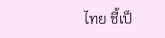ไทย ชี้เป็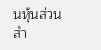นหุ้นส่วนสำ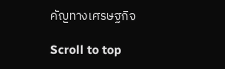คัญทางเศรษฐกิจ

Scroll to top